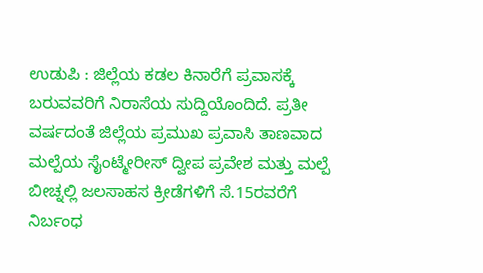ಉಡುಪಿ : ಜಿಲ್ಲೆಯ ಕಡಲ ಕಿನಾರೆಗೆ ಪ್ರವಾಸಕ್ಕೆ ಬರುವವರಿಗೆ ನಿರಾಸೆಯ ಸುದ್ದಿಯೊಂದಿದೆ. ಪ್ರತೀ ವರ್ಷದಂತೆ ಜಿಲ್ಲೆಯ ಪ್ರಮುಖ ಪ್ರವಾಸಿ ತಾಣವಾದ ಮಲ್ಪೆಯ ಸೈಂಟ್ಮೇರೀಸ್ ದ್ವೀಪ ಪ್ರವೇಶ ಮತ್ತು ಮಲ್ಪೆ ಬೀಚ್ನಲ್ಲಿ ಜಲಸಾಹಸ ಕ್ರೀಡೆಗಳಿಗೆ ಸೆ.15ರವರೆಗೆ ನಿರ್ಬಂಧ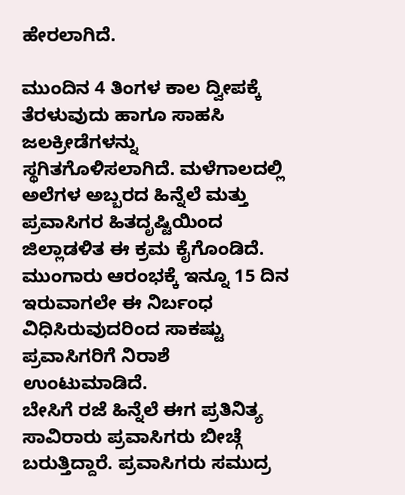ಹೇರಲಾಗಿದೆ.

ಮುಂದಿನ 4 ತಿಂಗಳ ಕಾಲ ದ್ವೀಪಕ್ಕೆ ತೆರಳುವುದು ಹಾಗೂ ಸಾಹಸಿ ಜಲಕ್ರೀಡೆಗಳನ್ನು ಸ್ಥಗಿತಗೊಳಿಸಲಾಗಿದೆ. ಮಳೆಗಾಲದಲ್ಲಿ ಅಲೆಗಳ ಅಬ್ಬರದ ಹಿನ್ನೆಲೆ ಮತ್ತು ಪ್ರವಾಸಿಗರ ಹಿತದೃಷ್ಟಿಯಿಂದ ಜಿಲ್ಲಾಡಳಿತ ಈ ಕ್ರಮ ಕೈಗೊಂಡಿದೆ. ಮುಂಗಾರು ಆರಂಭಕ್ಕೆ ಇನ್ನೂ 15 ದಿನ ಇರುವಾಗಲೇ ಈ ನಿರ್ಬಂಧ ವಿಧಿಸಿರುವುದರಿಂದ ಸಾಕಷ್ಟು ಪ್ರವಾಸಿಗರಿಗೆ ನಿರಾಶೆ ಉಂಟುಮಾಡಿದೆ.
ಬೇಸಿಗೆ ರಜೆ ಹಿನ್ನೆಲೆ ಈಗ ಪ್ರತಿನಿತ್ಯ ಸಾವಿರಾರು ಪ್ರವಾಸಿಗರು ಬೀಚ್ಗೆ ಬರುತ್ತಿದ್ದಾರೆ. ಪ್ರವಾಸಿಗರು ಸಮುದ್ರ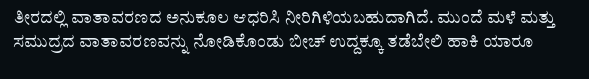ತೀರದಲ್ಲಿ ವಾತಾವರಣದ ಅನುಕೂಲ ಆಧರಿಸಿ ನೀರಿಗಿಳಿಯಬಹುದಾಗಿದೆ. ಮುಂದೆ ಮಳೆ ಮತ್ತು ಸಮುದ್ರದ ವಾತಾವರಣವನ್ನು ನೋಡಿಕೊಂಡು ಬೀಚ್ ಉದ್ದಕ್ಕೂ ತಡೆಬೇಲಿ ಹಾಕಿ ಯಾರೂ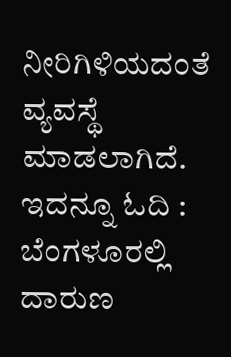ನೀರಿಗಿಳಿಯದಂತೆ ವ್ಯವಸ್ಥೆ ಮಾಡಲಾಗಿದೆ.
ಇದನ್ನೂ ಓದಿ : ಬೆಂಗಳೂರಲ್ಲಿ ದಾರುಣ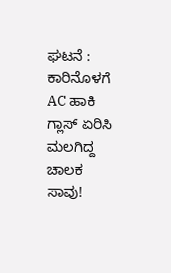ಘಟನೆ : ಕಾರಿನೊಳಗೆ AC ಹಾಕಿ ಗ್ಲಾಸ್ ಏರಿಸಿ ಮಲಗಿದ್ದ ಚಾಲಕ ಸಾವು!